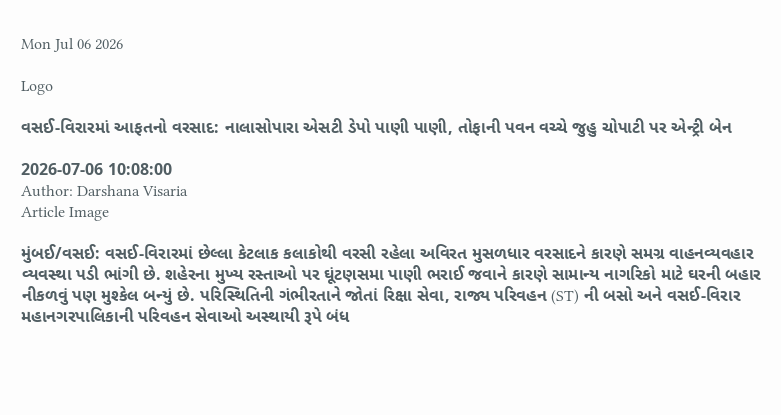Mon Jul 06 2026

Logo

વસઈ-વિરારમાં આફતનો વરસાદ: નાલાસોપારા એસટી ડેપો પાણી પાણી, તોફાની પવન વચ્ચે જુહુ ચોપાટી પર એન્ટ્રી બેન

2026-07-06 10:08:00
Author: Darshana Visaria
Article Image

મુંબઈ/વસઈ: વસઈ-વિરારમાં છેલ્લા કેટલાક કલાકોથી વરસી રહેલા અવિરત મુસળધાર વરસાદને કારણે સમગ્ર વાહનવ્યવહાર વ્યવસ્થા પડી ભાંગી છે. શહેરના મુખ્ય રસ્તાઓ પર ઘૂંટણસમા પાણી ભરાઈ જવાને કારણે સામાન્ય નાગરિકો માટે ઘરની બહાર નીકળવું પણ મુશ્કેલ બન્યું છે. પરિસ્થિતિની ગંભીરતાને જોતાં રિક્ષા સેવા, રાજ્ય પરિવહન (ST) ની બસો અને વસઈ-વિરાર મહાનગરપાલિકાની પરિવહન સેવાઓ અસ્થાયી રૂપે બંધ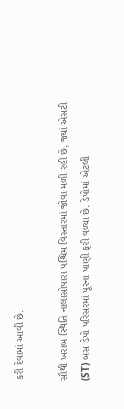કરી દેવામાં આવી છે.

સૌથી ખરાબ સ્થિતિ નાલાસોપારા પશ્ચિમ વિસ્તારમાં જોવા મળી રહી છે, જ્યાં એસટી (ST) બસ ડેપો પરિસરમાં પૂરના પાણી ફરી વળ્યા છે. ડેપોમાં એટલી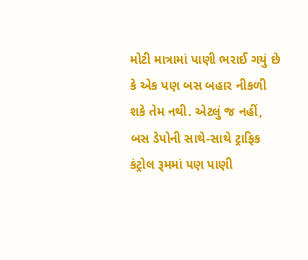મોટી માત્રામાં પાણી ભરાઈ ગયું છે કે એક પણ બસ બહાર નીકળી શકે તેમ નથી. એટલું જ નહીં, બસ ડેપોની સાથે-સાથે ટ્રાફિક કંટ્રોલ રૂમમાં પણ પાણી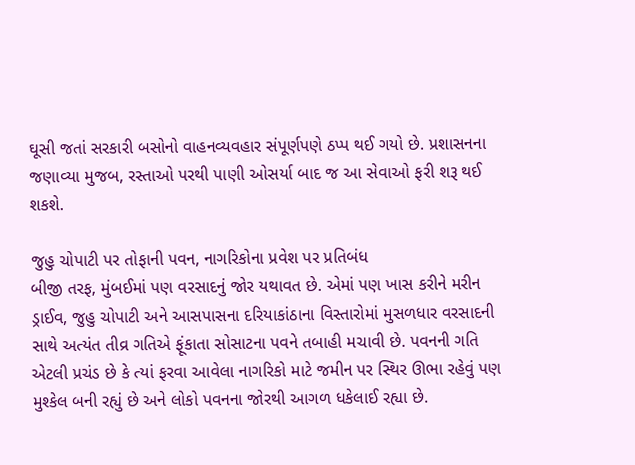ઘૂસી જતાં સરકારી બસોનો વાહનવ્યવહાર સંપૂર્ણપણે ઠપ્પ થઈ ગયો છે. પ્રશાસનના જણાવ્યા મુજબ, રસ્તાઓ પરથી પાણી ઓસર્યા બાદ જ આ સેવાઓ ફરી શરૂ થઈ શકશે.

જુહુ ચોપાટી પર તોફાની પવન, નાગરિકોના પ્રવેશ પર પ્રતિબંધ
બીજી તરફ, મુંબઈમાં પણ વરસાદનું જોર યથાવત છે. એમાં પણ ખાસ કરીને મરીન ડ્રાઈવ, જુહુ ચોપાટી અને આસપાસના દરિયાકાંઠાના વિસ્તારોમાં મુસળધાર વરસાદની સાથે અત્યંત તીવ્ર ગતિએ ફૂંકાતા સોસાટના પવને તબાહી મચાવી છે. પવનની ગતિ એટલી પ્રચંડ છે કે ત્યાં ફરવા આવેલા નાગરિકો માટે જમીન પર સ્થિર ઊભા રહેવું પણ મુશ્કેલ બની રહ્યું છે અને લોકો પવનના જોરથી આગળ ધકેલાઈ રહ્યા છે.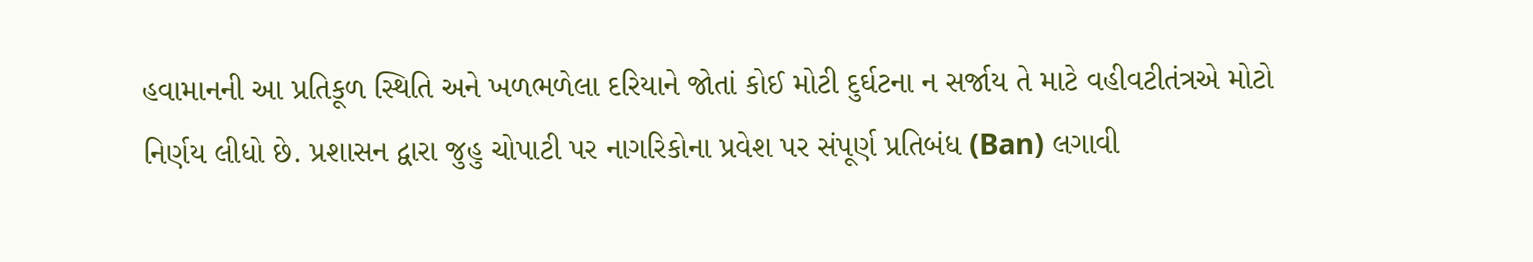હવામાનની આ પ્રતિકૂળ સ્થિતિ અને ખળભળેલા દરિયાને જોતાં કોઈ મોટી દુર્ઘટના ન સર્જાય તે માટે વહીવટીતંત્રએ મોટો નિર્ણય લીધો છે. પ્રશાસન દ્વારા જુહુ ચોપાટી પર નાગરિકોના પ્રવેશ પર સંપૂર્ણ પ્રતિબંધ (Ban) લગાવી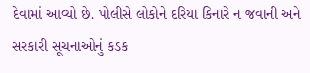દેવામાં આવ્યો છે. પોલીસે લોકોને દરિયા કિનારે ન જવાની અને સરકારી સૂચનાઓનું કડક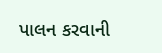પાલન કરવાની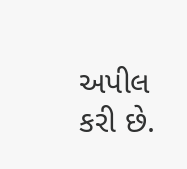અપીલ કરી છે.